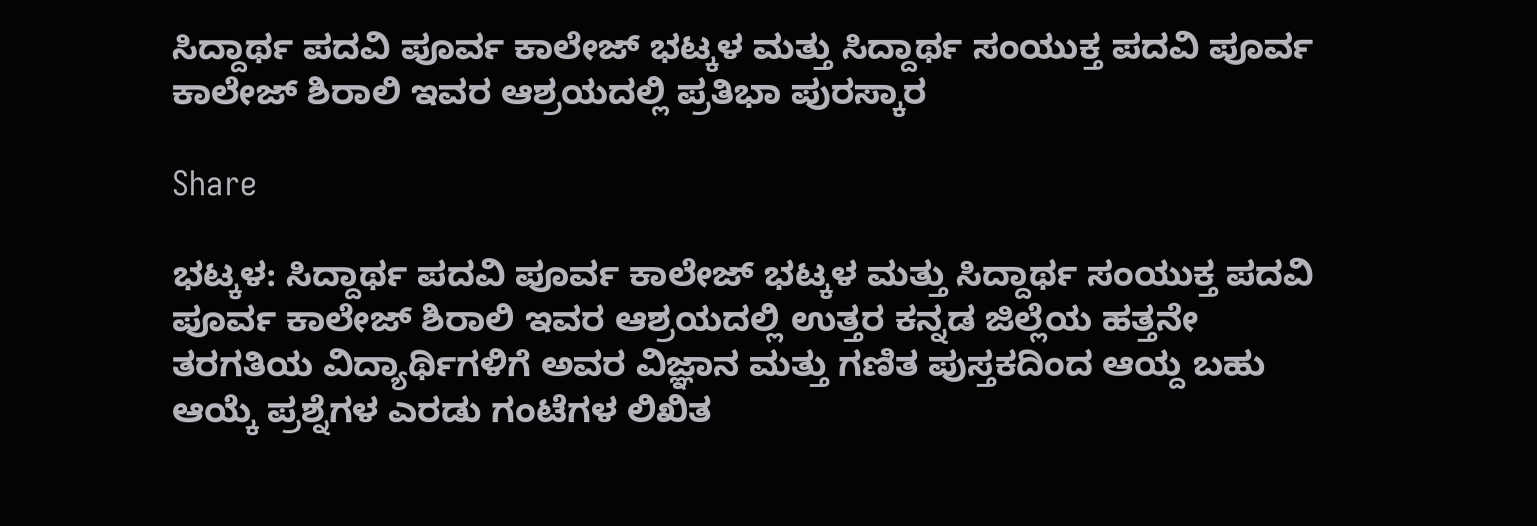ಸಿದ್ದಾರ್ಥ ಪದವಿ ಪೂರ್ವ ಕಾಲೇಜ್ ಭಟ್ಕಳ ಮತ್ತು ಸಿದ್ದಾರ್ಥ ಸಂಯುಕ್ತ ಪದವಿ ಪೂರ್ವ ಕಾಲೇಜ್ ಶಿರಾಲಿ ಇವರ ಆಶ್ರಯದಲ್ಲಿ ಪ್ರತಿಭಾ ಪುರಸ್ಕಾರ

Share

ಭಟ್ಕಳ: ಸಿದ್ದಾರ್ಥ ಪದವಿ ಪೂರ್ವ ಕಾಲೇಜ್ ಭಟ್ಕಳ ಮತ್ತು ಸಿದ್ದಾರ್ಥ ಸಂಯುಕ್ತ ಪದವಿ ಪೂರ್ವ ಕಾಲೇಜ್ ಶಿರಾಲಿ ಇವರ ಆಶ್ರಯದಲ್ಲಿ ಉತ್ತರ ಕನ್ನಡ ಜಿಲ್ಲೆಯ ಹತ್ತನೇ ತರಗತಿಯ ವಿದ್ಯಾರ್ಥಿಗಳಿಗೆ ಅವರ ವಿಜ್ಞಾನ ಮತ್ತು ಗಣಿತ ಪುಸ್ತಕದಿಂದ ಆಯ್ದ ಬಹು ಆಯ್ಕೆ ಪ್ರಶ್ನೆಗಳ ಎರಡು ಗಂಟೆಗಳ ಲಿಖಿತ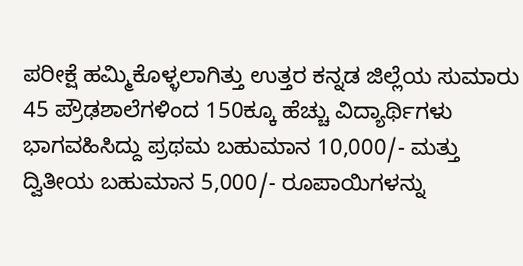ಪರೀಕ್ಷೆ ಹಮ್ಮಿಕೊಳ್ಳಲಾಗಿತ್ತು ಉತ್ತರ ಕನ್ನಡ ಜಿಲ್ಲೆಯ ಸುಮಾರು 45 ಪ್ರೌಢಶಾಲೆಗಳಿಂದ 150ಕ್ಕೂ ಹೆಚ್ಚು ವಿದ್ಯಾರ್ಥಿಗಳು ಭಾಗವಹಿಸಿದ್ದು ಪ್ರಥಮ ಬಹುಮಾನ 10,000/- ಮತ್ತು ದ್ವಿತೀಯ ಬಹುಮಾನ 5,000/- ರೂಪಾಯಿಗಳನ್ನು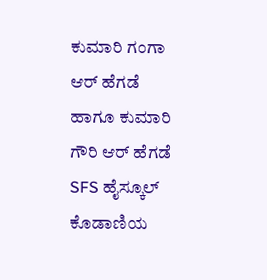ಕುಮಾರಿ ಗಂಗಾ ಆರ್ ಹೆಗಡೆ ಹಾಗೂ ಕುಮಾರಿ ಗೌರಿ ಆರ್ ಹೆಗಡೆ SFS ಹೈಸ್ಕೂಲ್ ಕೊಡಾಣಿಯ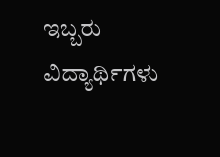ಇಬ್ಬರು ವಿದ್ಯಾರ್ಥಿಗಳು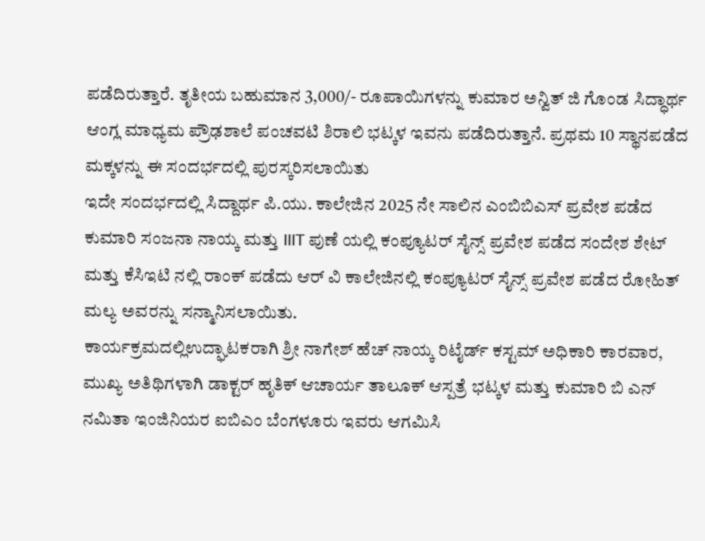ಪಡೆದಿರುತ್ತಾರೆ. ತೃತೀಯ ಬಹುಮಾನ 3,000/- ರೂಪಾಯಿಗಳನ್ನು ಕುಮಾರ ಅನ್ವಿತ್ ಜಿ ಗೊಂಡ ಸಿದ್ಧಾರ್ಥ ಆಂಗ್ಲ ಮಾಧ್ಯಮ ಪ್ರೌಢಶಾಲೆ ಪಂಚವಟಿ ಶಿರಾಲಿ ಭಟ್ಕಳ ಇವನು ಪಡೆದಿರುತ್ತಾನೆ. ಪ್ರಥಮ 10 ಸ್ಥಾನಪಡೆದ ಮಕ್ಕಳನ್ನು ಈ ಸಂದರ್ಭದಲ್ಲಿ ಪುರಸ್ಕರಿಸಲಾಯಿತು
ಇದೇ ಸಂದರ್ಭದಲ್ಲಿ ಸಿದ್ದಾರ್ಥ ಪಿ.ಯು. ಕಾಲೇಜಿನ 2025 ನೇ ಸಾಲಿನ ಎಂಬಿಬಿಎಸ್ ಪ್ರವೇಶ ಪಡೆದ ಕುಮಾರಿ ಸಂಜನಾ ನಾಯ್ಕ ಮತ್ತು IIIT ಪುಣೆ ಯಲ್ಲಿ ಕಂಪ್ಯೂಟರ್ ಸೈನ್ಸ್ ಪ್ರವೇಶ ಪಡೆದ ಸಂದೇಶ ಶೇಟ್ ಮತ್ತು ಕೆಸಿಇಟಿ ನಲ್ಲಿ ರಾಂಕ್ ಪಡೆದು ಆರ್ ವಿ ಕಾಲೇಜಿನಲ್ಲಿ ಕಂಪ್ಯೂಟರ್ ಸೈನ್ಸ್ ಪ್ರವೇಶ ಪಡೆದ ರೋಹಿತ್ ಮಲ್ಯ ಅವರನ್ನು ಸನ್ಮಾನಿಸಲಾಯಿತು.
ಕಾರ್ಯಕ್ರಮದಲ್ಲಿಉದ್ಘಾಟಕರಾಗಿ ಶ್ರೀ ನಾಗೇಶ್ ಹೆಚ್ ನಾಯ್ಕ ರಿಟೈರ್ಡ್ ಕಸ್ಟಮ್ ಅಧಿಕಾರಿ ಕಾರವಾರ, ಮುಖ್ಯ ಅತಿಥಿಗಳಾಗಿ ಡಾಕ್ಟರ್ ಹೃತಿಕ್ ಆಚಾರ್ಯ ತಾಲೂಕ್ ಆಸ್ಪತ್ರೆ ಭಟ್ಕಳ ಮತ್ತು ಕುಮಾರಿ ಬಿ ಎನ್ ನಮಿತಾ ಇಂಜಿನಿಯರ ಐಬಿಎಂ ಬೆಂಗಳೂರು ಇವರು ಆಗಮಿಸಿ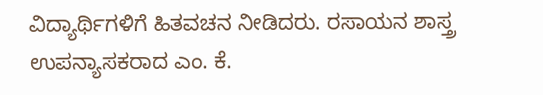ವಿದ್ಯಾರ್ಥಿಗಳಿಗೆ ಹಿತವಚನ ನೀಡಿದರು. ರಸಾಯನ ಶಾಸ್ತ್ರ ಉಪನ್ಯಾಸಕರಾದ ಎಂ. ಕೆ.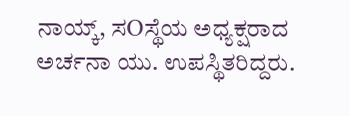ನಾಯ್ಕ್, ಸOಸ್ಥೆಯ ಅಧ್ಯಕ್ಷರಾದ ಅರ್ಚನಾ ಯು. ಉಪಸ್ಥಿತರಿದ್ದರು.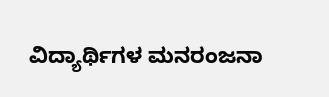ವಿದ್ಯಾರ್ಥಿಗಳ ಮನರಂಜನಾ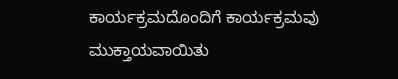ಕಾರ್ಯಕ್ರಮದೊಂದಿಗೆ ಕಾರ್ಯಕ್ರಮವು ಮುಕ್ತಾಯವಾಯಿತು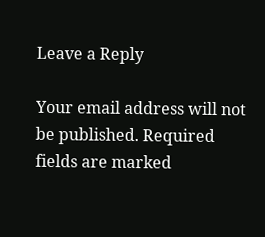Leave a Reply

Your email address will not be published. Required fields are marked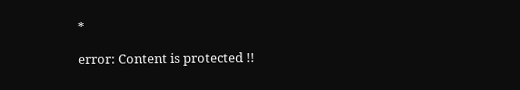*

error: Content is protected !!